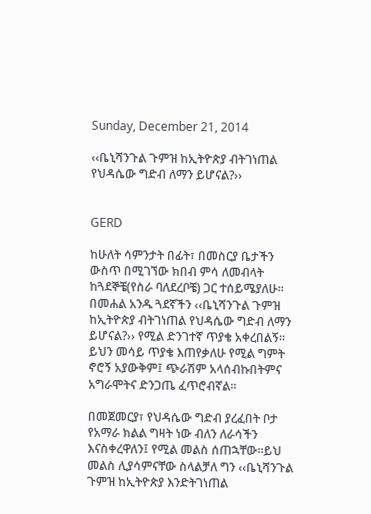Sunday, December 21, 2014

‹‹ቤኒሻንጉል ጉምዝ ከኢትዮጵያ ብትገነጠል የህዳሴው ግድብ ለማን ይሆናል?››


GERD

ከሁለት ሳምንታት በፊት፣ በመስርያ ቤታችን ውስጥ በሚገኘው ክበብ ምሳ ለመብላት ከጓደኞቼ(የስራ ባለደረቦቼ) ጋር ተሰይሜያለሁ፡፡በመሐል አንዱ ጓደኛችን ‹‹ቤኒሻንጉል ጉምዝ ከኢትዮጵያ ብትገነጠል የህዳሴው ግድብ ለማን ይሆናል?›› የሚል ድንገተኛ ጥያቄ አቀረበልኝ፡፡ይህን መሳይ ጥያቄ እጠየቃለሁ የሚል ግምት ኖሮኝ አያውቅም፤ ጭራሽም አላሰብኩበትምና አግራሞትና ድንጋጤ ፈጥሮብኛል፡፡

በመጀመርያ፣ የህዳሴው ግድብ ያረፈበት ቦታ የአማራ ክልል ግዛት ነው ብለን ለራሳችን እናስቀረዋለን፤ የሚል መልስ ሰጠኋቸው፡፡ይህ መልስ ሊያሳምናቸው ስላልቻለ ግን ‹‹ቤኒሻንጉል ጉምዝ ከኢትዮጵያ እንድትገነጠል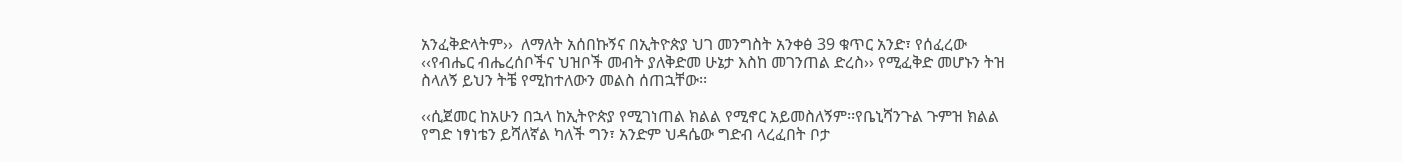አንፈቅድላትም››  ለማለት አሰበኩኝና በኢትዮጵያ ህገ መንግስት አንቀፅ 39 ቁጥር አንድ፣ የሰፈረው ‹‹የብሔር ብሔረሰቦችና ህዝቦች መብት ያለቅድመ ሁኔታ እስከ መገንጠል ድረስ›› የሚፈቅድ መሆኑን ትዝ ስላለኝ ይህን ትቼ የሚከተለውን መልስ ሰጠኋቸው፡፡

‹‹ሲጀመር ከአሁን በኋላ ከኢትዮጵያ የሚገነጠል ክልል የሚኖር አይመስለኝም፡፡የቤኒሻንጉል ጉምዝ ክልል የግድ ነፃነቴን ይሻለኛል ካለች ግን፣ አንድም ህዳሴው ግድብ ላረፈበት ቦታ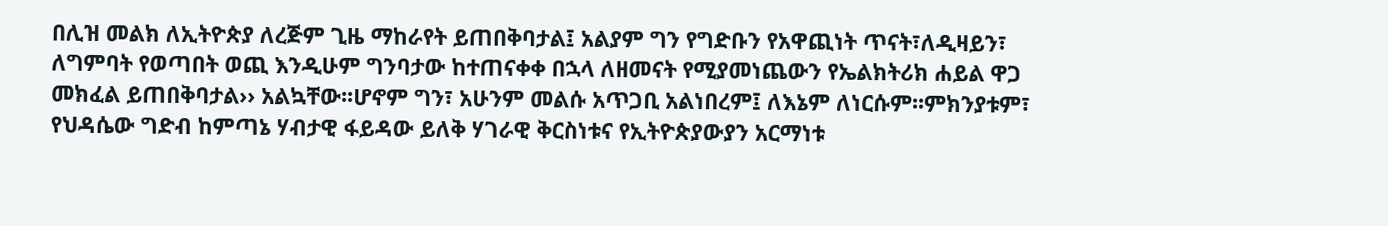በሊዝ መልክ ለኢትዮጵያ ለረጅም ጊዜ ማከራየት ይጠበቅባታል፤ አልያም ግን የግድቡን የአዋጪነት ጥናት፣ለዲዛይን፣ ለግምባት የወጣበት ወጪ እንዲሁም ግንባታው ከተጠናቀቀ በኋላ ለዘመናት የሚያመነጨውን የኤልክትሪክ ሐይል ዋጋ መክፈል ይጠበቅባታል›› አልኳቸው፡፡ሆኖም ግን፣ አሁንም መልሱ አጥጋቢ አልነበረም፤ ለእኔም ለነርሱም፡፡ምክንያቱም፣ የህዳሴው ግድብ ከምጣኔ ሃብታዊ ፋይዳው ይለቅ ሃገራዊ ቅርስነቱና የኢትዮጵያውያን አርማነቱ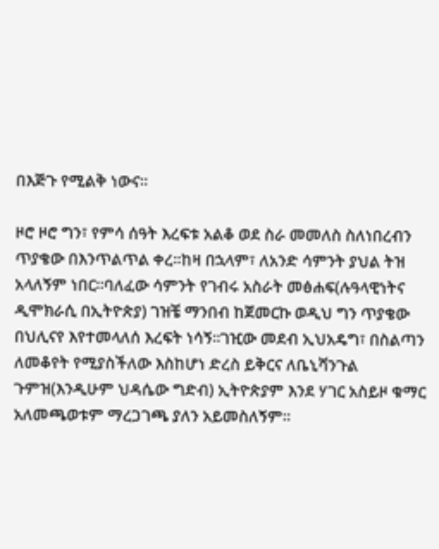በእጅጉ የሚልቅ ነውና፡፡

ዞሮ ዞሮ ግን፣ የምሳ ሰዓት እረፍቱ አልቆ ወደ ስራ መመለስ ስለነበረብን ጥያቄው በእንጥልጥል ቀረ፡፡ከዛ በኋላም፣ ለአንድ ሳምንት ያህል ትዝ አላለኝም ነበር፡፡ባለፈው ሳምንት የገብሩ አስራት መፅሐፍ(ሉዓላዊነትና ዲሞክራሲ በኢትዮጵያ) ገዝቼ ማንበብ ከጀመርኩ ወዲህ ግን ጥያቄው በህሊናየ እየተመላለሰ እረፍት ነሳኝ፡፡ገዢው መደብ ኢህአዴግ፣ በስልጣን ለመቆየት የሚያስችለው እስከሆነ ድረስ ይቅርና ለቤኒሻንጉል ጉምዝ(እንዲሁም ህዳሴው ግድብ) ኢትዮጵያም እንደ ሃገር አስይዞ ቁማር አለመጫወቱም ማረጋገጫ ያለን አይመስለኝም፡፡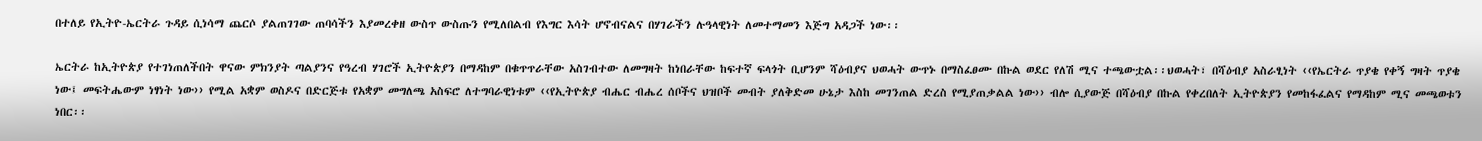በተለይ የኢትዮ-ኤርትራ ጉዳይ ሲነሳማ ጨርሶ ያልጠገገው ጠባሳችን እያመረቀዘ ውስጥ ውስጡን የሚለበልብ የእግር እሳት ሆኖብናልና በሃገራችን ሉዓላዊነት ለመተማመን እጅግ አዳጋች ነው፡፡

ኤርትራ ከኢትዮጵያ የተገነጠለችበት ዋናው ምክንያት ጣልያንና የዓረብ ሃገሮች ኢትዮጵያን በማዳከም በቁጥጥራቸው አስገብተው ለመግዛት ከነበራቸው ከፍተኛ ፍላጎት ቢሆንም ሻዕብያና ህወሓት ውጥኑ በማስፈፀሙ በኩል ወደር የለሽ ሚና ተጫውቷል፡፡ህወሓት፣ በሻዕብያ አስራፂነት ‹‹የኤርትራ ጥያቄ የቀኝ ግዛት ጥያቄ ነው፤ መፍትሔውም ነፃነት ነው›› የሚል አቋም ወስዶና በድርጅቱ የአቋም መግለጫ አስፍሮ ለተግባራዊነቱም ‹‹የኢትዮጵያ ብሔር ብሔረ ሰቦችና ህዝቦች መብት ያለቅድመ ሁኔታ እስከ መገንጠል ድረስ የሚያጠቃልል ነው›› ብሎ ሲያውጅ በሻዕብያ በኩል የቀረበለት ኢትዮጵያን የመከፋፈልና የማዳከም ሚና መጫወቱን ነበር፡፡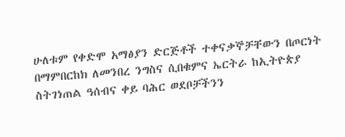ሁለቱም የቀድሞ አማፅያን ድርጅቶች ተቀናቃኞቻቸውን በጦርነት በማምበርከክ ለመንበረ ንግስና ሲበቁምና ኤርትራ ከኢትዮጵያ ስትገነጠል ዓሰብና ቀይ ባሕር ወደቦቻችንን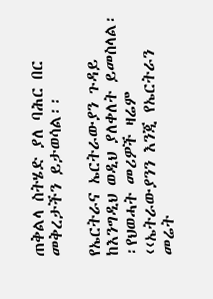ጠቅልላ ስትሄድ ያለ ባሕር በር መቅረታችን ይታወሳል፡፡

የኤርትራና ኤርትራውያን ጉዳይ ከእንግዲህ ወዲህ ያለቀለት ይመስላል፡፡የህወሓት መሪዎች ዛሬም ‹‹ኤትራውያንን እንጂ የኤርትራን መሬት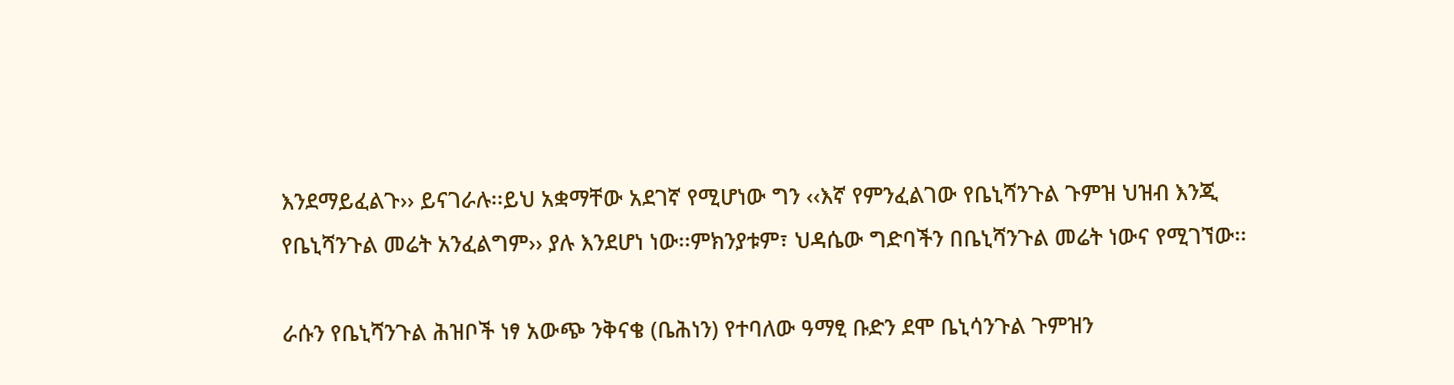እንደማይፈልጉ›› ይናገራሉ፡፡ይህ አቋማቸው አደገኛ የሚሆነው ግን ‹‹እኛ የምንፈልገው የቤኒሻንጉል ጉምዝ ህዝብ እንጂ የቤኒሻንጉል መሬት አንፈልግም›› ያሉ እንደሆነ ነው፡፡ምክንያቱም፣ ህዳሴው ግድባችን በቤኒሻንጉል መሬት ነውና የሚገኘው፡፡

ራሱን የቤኒሻንጉል ሕዝቦች ነፃ አውጭ ንቅናቄ (ቤሕነን) የተባለው ዓማፂ ቡድን ደሞ ቤኒሳንጉል ጉምዝን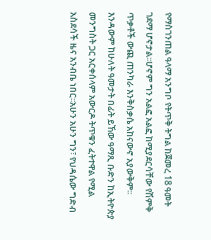የማስገንጠል ዓላማ አንግቦ የትጥቅ ትግል ከጀመረ 18 ዓመት ገደማ ሆኖታል፡፡ሆኖም ግን አልፎ አልፎ ከሚያደርሳቸው የሽምቅ ጥቃቶች ውጪ ጠንካራ እንቅስቃሴ አከናውኖ አያውቅም፡፡እንዳውም ከሁለት ዓመታት በፊት ይኸው ዓማጺ ቡድን ከኢትዮጵያ መንግስት ጋር አርቀሰላም አውርዶ ትጥቁን ፈትተዋል የሚል አስደሳች ዜና አንብቤ ነበር፡፡አሁን አሁን ግን፣ የህዳሴው ግድብ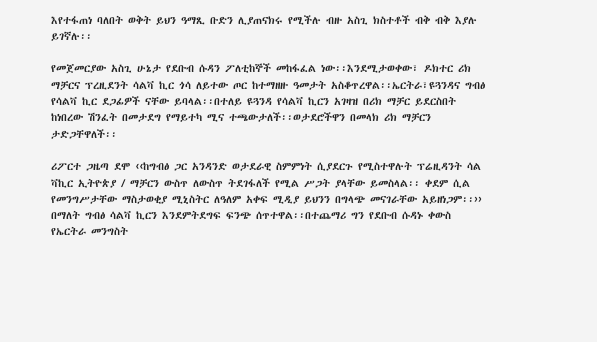እየተፋጠነ ባለበት ወቅት ይህን ዓማጺ ቡድን ሊያጠናክሩ የሚችሉ ብዙ አስጊ ክስተቶች ብቅ ብቅ እያሉ ይገኛሉ፡፡

የመጀመርያው አስጊ ሁኔታ የደቡብ ሱዳን ፖለቲከኞች መከፋፈል ነው፡፡እንደሚታወቀው፣ ዶክተር ሪክ ማቻርና ፕረዚደንት ሳልቫ ኪር ጎሳ ለይተው ጦር ከተማዘዙ ዓመታት አስቆጥረዋል፡፡ኤርትራ፣ዩጓንዳና ግብፅ የሳልቫ ኪር ደጋፊዎች ናቸው ይባላል፡፡በተለይ ዩጓንዳ የሳልቫ ኪርን አገዛዝ በሪክ ማቻር ይደርስበት ከነበረው ሽንፈት በመታደግ የማይተካ ሚና ተጫውታለች፡፡ወታደሮችዋን በመላክ ሪክ ማቻርን ታድጋቸዋለች፡፡

ሪፖርተ ጋዜጣ ደሞ ‹‹ከግብፅ ጋር አንዳንድ ወታደራዊ ስምምነት ሲያደርጉ የሚስተዋሉት ፕሬዚዳንት ሳል ቫኪር ኢትዮጵያ / ማቻርን ውስጥ ለውስጥ ትደገፋለች የሚል ሥጋት ያላቸው ይመስላል፡፡ ቀደም ሲል የመንግሥታቸው ማስታወቂያ ሚኒስትር ለዓለም አቀፍ ሚዲያ ይህንን በግላጭ መናገራቸው አይዘነጋም፡፡›› በማለት ግብፅ ሳልቫ ኪርን እንደምትደግፍ ፍንጭ ሰጥተዋል፡፡በተጨማሪ ግን የደቡብ ሱዳኑ ቀውስ የኤርትራ መንግስት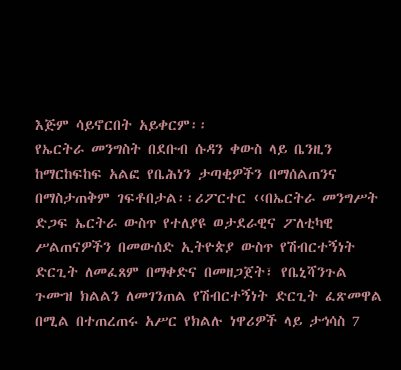እጅም ሳይኖርበት አይቀርም፡፡
የኤርትራ መንግስት በደቡብ ሱዳን ቀውስ ላይ ቤንዚን ከማርከፍከፍ አልፎ የቤሕነን ታጣቂዎችን በማሰልጠንና በማስታጠቅም ገፍቶበታል፡፡ሪፖርተር ‹‹በኤርትራ መንግሥት ድጋፍ ኤርትራ ውስጥ የተለያዩ ወታደራዊና ፖለቲካዊ ሥልጠናዎችን በመውሰድ ኢትዮጵያ ውስጥ የሽብርተኝነት ድርጊት ለመፈጸም በማቀድና በመዘጋጀት፣ የቤኒሻንጉል ጉሙዝ ክልልን ለመገንጠል የሽብርተኝነት ድርጊት ፈጽመዋል በሚል በተጠረጠሩ አሥር የክልሉ ነዋሪዎች ላይ ታኅሳስ 7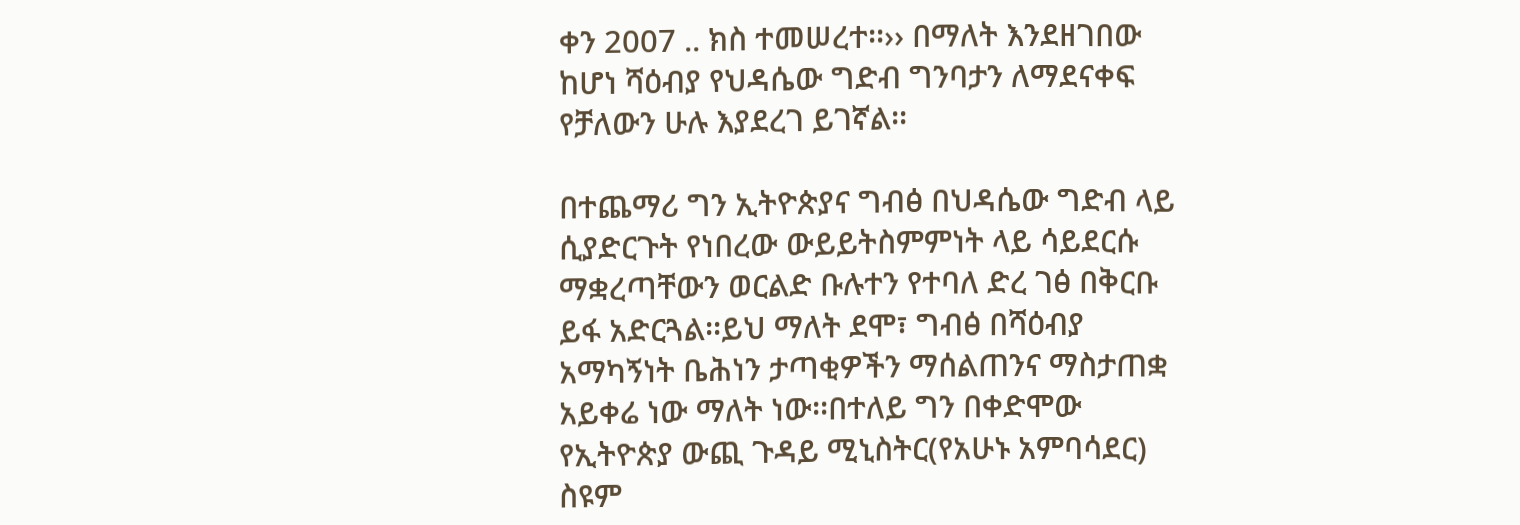ቀን 2007 .. ክስ ተመሠረተ፡፡›› በማለት እንደዘገበው ከሆነ ሻዕብያ የህዳሴው ግድብ ግንባታን ለማደናቀፍ የቻለውን ሁሉ እያደረገ ይገኛል፡፡

በተጨማሪ ግን ኢትዮጵያና ግብፅ በህዳሴው ግድብ ላይ ሲያድርጉት የነበረው ውይይትስምምነት ላይ ሳይደርሱ ማቋረጣቸውን ወርልድ ቡሉተን የተባለ ድረ ገፅ በቅርቡ ይፋ አድርጓል፡፡ይህ ማለት ደሞ፣ ግብፅ በሻዕብያ አማካኝነት ቤሕነን ታጣቂዎችን ማሰልጠንና ማስታጠቋ አይቀሬ ነው ማለት ነው፡፡በተለይ ግን በቀድሞው የኢትዮጵያ ውጪ ጉዳይ ሚኒስትር(የአሁኑ አምባሳደር) ስዩም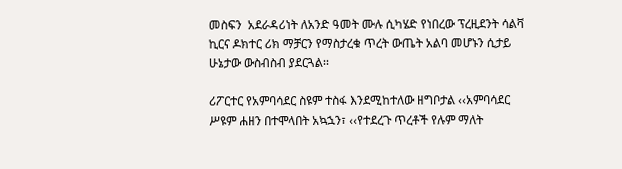መስፍን  አደራዳሪነት ለአንድ ዓመት ሙሉ ሲካሄድ የነበረው ፕረዚደንት ሳልቫ ኪርና ዶክተር ሪክ ማቻርን የማስታረቁ ጥረት ውጤት አልባ መሆኑን ሲታይ ሁኔታው ውስብስብ ያደርጓል፡፡

ሪፖርተር የአምባሳደር ስዩም ተስፋ እንደሚከተለው ዘግቦታል ‹‹አምባሳደር ሥዩም ሐዘን በተሞላበት አኳኋን፣ ‹‹የተደረጉ ጥረቶች የሉም ማለት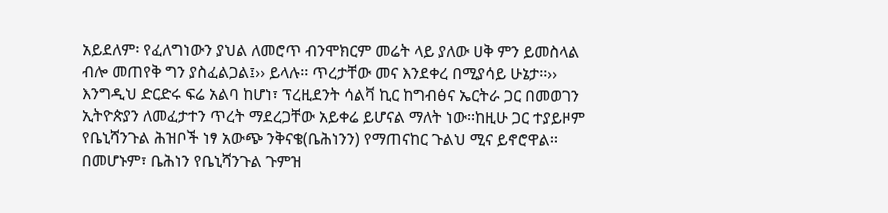አይደለም፡ የፈለግነውን ያህል ለመሮጥ ብንሞክርም መሬት ላይ ያለው ሀቅ ምን ይመስላል ብሎ መጠየቅ ግን ያስፈልጋል፤›› ይላሉ፡፡ ጥረታቸው መና እንደቀረ በሚያሳይ ሁኔታ፡፡›› እንግዲህ ድርድሩ ፍሬ አልባ ከሆነ፣ ፕረዚደንት ሳልቫ ኪር ከግብፅና ኤርትራ ጋር በመወገን ኢትዮጵያን ለመፈታተን ጥረት ማደረጋቸው አይቀሬ ይሆናል ማለት ነው፡፡ከዚሁ ጋር ተያይዞም የቤኒሻንጉል ሕዝቦች ነፃ አውጭ ንቅናቄ(ቤሕነንን) የማጠናከር ጉልህ ሚና ይኖሮዋል፡፡ በመሆኑም፣ ቤሕነን የቤኒሻንጉል ጉምዝ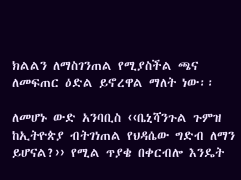ክልልን ለማስገንጠል የሚያስችል ጫና ለመፍጠር ዕድል ይኖረዋል ማለት ነው፡፡

ለመሆኑ ውድ አንባቢስ ‹‹ቤኒሻንጉል ጉምዝ ከኢትዮጵያ ብትገነጠል የህዳሴው ግድብ ለማን ይሆናል?›› የሚል ጥያቄ በቀርብሎ እንዴት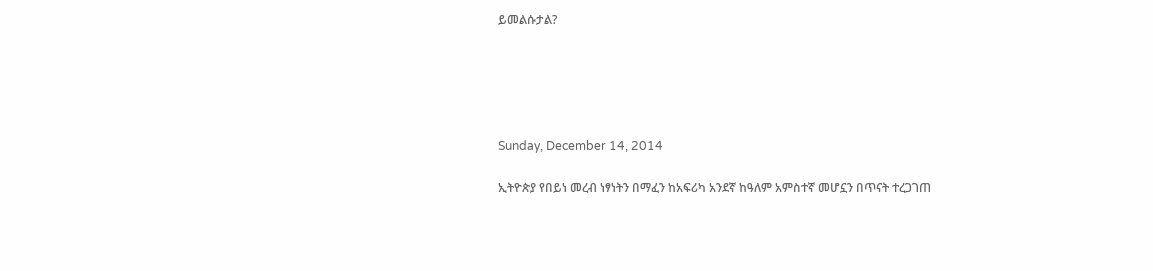ይመልሱታል?





Sunday, December 14, 2014

ኢትዮጵያ የበይነ መረብ ነፃነትን በማፈን ከአፍሪካ አንደኛ ከዓለም አምስተኛ መሆኗን በጥናት ተረጋገጠ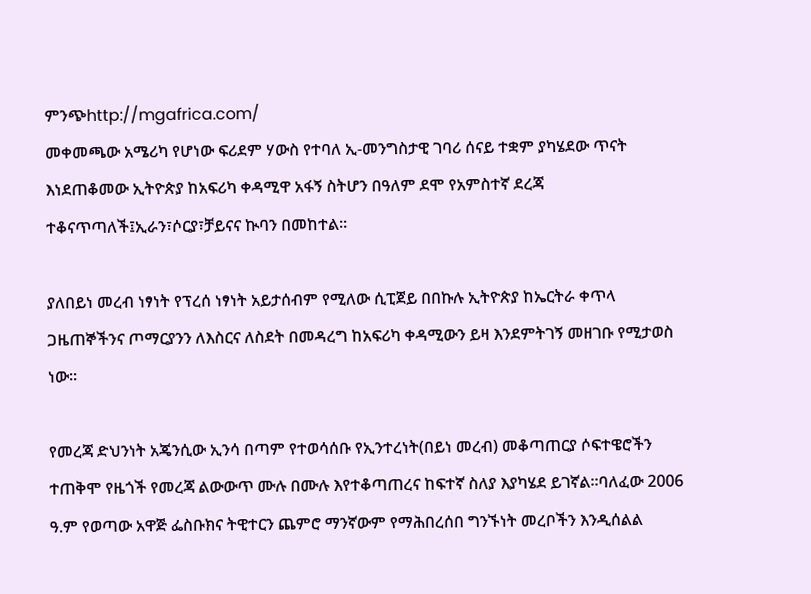ምንጭhttp://mgafrica.com/
መቀመጫው አሜሪካ የሆነው ፍሪደም ሃውስ የተባለ ኢ-መንግስታዊ ገባሪ ሰናይ ተቋም ያካሄደው ጥናት እነደጠቆመው ኢትዮጵያ ከአፍሪካ ቀዳሚዋ አፋኝ ስትሆን በዓለም ደሞ የአምስተኛ ደረጃ ተቆናጥጣለች፤ኢራን፣ሶርያ፣ቻይናና ኲባን በመከተል፡፡

ያለበይነ መረብ ነፃነት የፕረሰ ነፃነት አይታሰብም የሚለው ሲፒጀይ በበኩሉ ኢትዮጵያ ከኤርትራ ቀጥላ ጋዜጠኞችንና ጦማርያንን ለእስርና ለስደት በመዳረግ ከአፍሪካ ቀዳሚውን ይዛ እንደምትገኝ መዘገቡ የሚታወስ ነው፡፡

የመረጃ ድህንነት አጄንሲው ኢንሳ በጣም የተወሳሰቡ የኢንተረነት(በይነ መረብ) መቆጣጠርያ ሶፍተዌሮችን ተጠቅሞ የዜጎች የመረጃ ልውውጥ ሙሉ በሙሉ እየተቆጣጠረና ከፍተኛ ስለያ እያካሄደ ይገኛል፡፡ባለፈው 2006 ዓ.ም የወጣው አዋጅ ፌስቡክና ትዊተርን ጨምሮ ማንኛውም የማሕበረሰበ ግንኙነት መረቦችን እንዲሰልል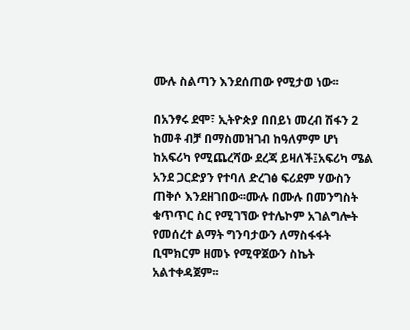ሙሉ ስልጣን እንደሰጠው የሚታወ ነው፡፡

በአንፃሩ ደሞ፣ ኢትዮጵያ በበይነ መረብ ሽፋን 2 ከመቶ ብቻ በማስመዝገብ ከዓለምም ሆነ ከአፍሪካ የሚጨረሻው ደረጃ ይዛለች፤አፍሪካ ሜል አንደ ጋርድያን የተባለ ድረገፅ ፍሪደም ሃውስን ጠቅሶ እንደዘገበው፡፡ሙሉ በሙሉ በመንግስት ቁጥጥር ስር የሚገኘው የተሌኮም አገልግሎት የመሰረተ ልማት ግንባታውን ለማስፋፋት ቢሞክርም ዘመኑ የሚዋጀውን ስኬት አልተቀዳጀም፡፡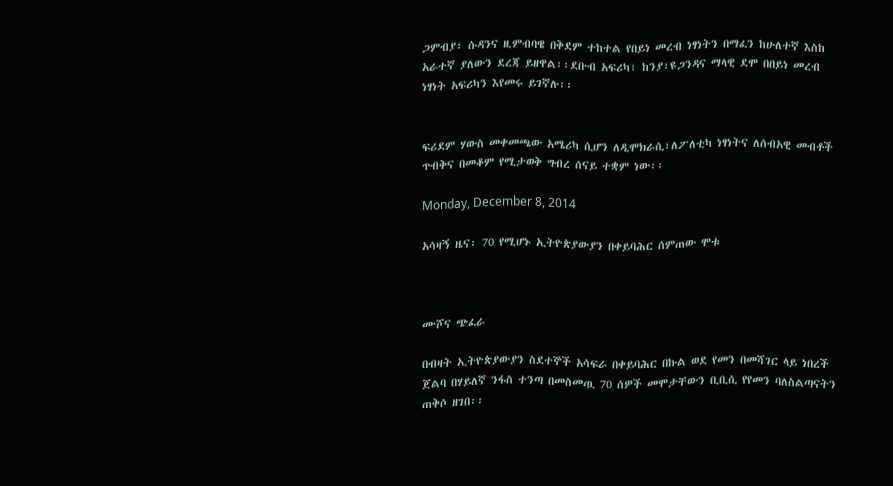ጋምብያ፣ ሱዳንና ዚምብባዌ በቅደም ተከተል የበይነ መረብ ነፃነትን በማፈን ከሁለተኛ እስከ አራተኛ ያለውን ደረጃ ይዘዋል፡፡ደቡብ አፍሪካ፣ ከንያ፣ዩጋንዳና ማላዊ ደሞ በበይነ መረብ ነፃነት አፍሪካን እየመሩ ይገኛሉ፡፡


ፍሪደም ሃውስ መቀመጫው አሜሪካ ሲሆን ለዲሞክራሲ፣ለፖለቲካ ነፃነትና ለሰብአዊ መብቶች ጥብቅና በመቆም የሚታወቅ ግብረ ሰናይ ተቋም ነው፡፡

Monday, December 8, 2014

አሳዛኝ ዜና፡ 70 የሚሆኑ ኢትዮጵያውያን በቀይባሕር ሰምጠው ሞቱ



ሙሾና ጭፈራ

በብዛት ኢትዮጵያውያን ስደተኞች አሳፍራ በቀይባሕር በኩል ወደ የመን በመሻገር ላይ ነበረች ጀልባ በሃይለኛ ንፋስ ተንጣ በመስመጧ 70 ሰዎች መሞታቸውን ቢቢሲ የየመን ባለስልጣናትን ጠቅሶ ዘገበ፡፡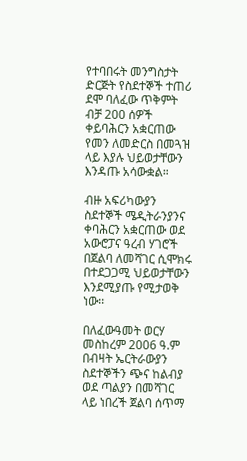የተባበሩት መንግስታት ድርጅት የስደተኞች ተጠሪ ደሞ ባለፈው ጥቅምት ብቻ 200 ሰዎች ቀይባሕርን አቋርጠው የመን ለመድርስ በመጓዝ ላይ እያሉ ህይወታቸውን እንዳጡ አሳውቋል።

ብዙ አፍሪካውያን ስደተኞች ሜዲትራንያንና ቀባሕርን አቋርጠው ወደ አውሮፓና ዓረብ ሃገሮች በጀልባ ለመሻገር ሲሞክሩ በተደጋጋሚ ህይወታቸውን እንደሚያጡ የሚታወቅ ነው፡፡

በለፈውዓመት ወርሃ መስከረም 2006 ዓ.ም በብዛት ኤርትራውያን ስደተኞችን ጭና ከልብያ ወደ ጣልያን በመሻገር ላይ ነበረች ጀልባ ሰጥማ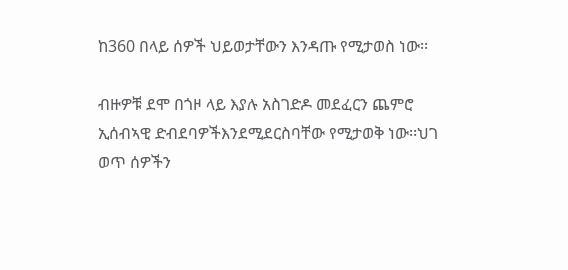ከ360 በላይ ሰዎች ህይወታቸውን እንዳጡ የሚታወስ ነው፡፡

ብዙዎቹ ደሞ በጎዞ ላይ እያሉ አስገድዶ መደፈርን ጨምሮ ኢሰብኣዊ ድብደባዎችእንደሚደርስባቸው የሚታወቅ ነው፡፡ህገ ወጥ ሰዎችን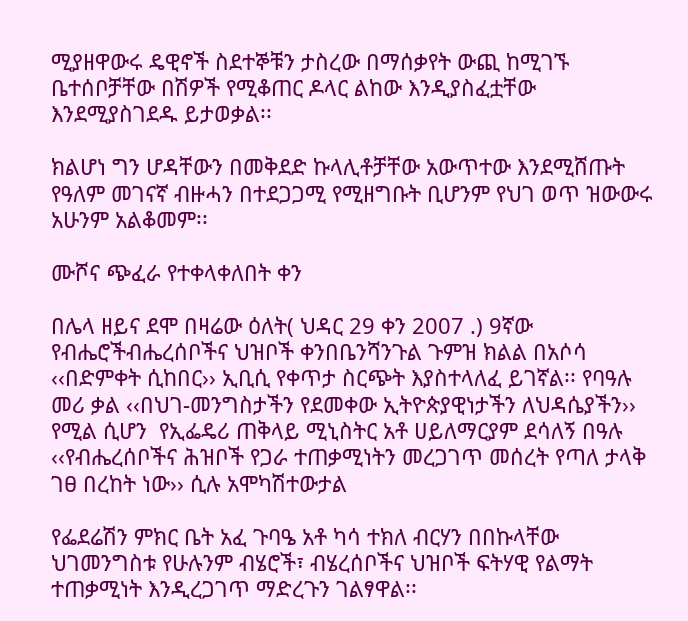ሚያዘዋውሩ ዴዊኖች ስደተኞቹን ታስረው በማሰቃየት ውጪ ከሚገኙ ቤተሰቦቻቸው በሽዎች የሚቆጠር ዶላር ልከው እንዲያስፈቷቸው እንደሚያስገደዱ ይታወቃል፡፡

ክልሆነ ግን ሆዳቸውን በመቅደድ ኩላሊቶቻቸው አውጥተው እንደሚሸጡት የዓለም መገናኛ ብዙሓን በተደጋጋሚ የሚዘግቡት ቢሆንም የህገ ወጥ ዝውውሩ አሁንም አልቆመም፡፡

ሙሾና ጭፈራ የተቀላቀለበት ቀን

በሌላ ዘይና ደሞ በዛሬው ዕለት( ህዳር 29 ቀን 2007 .) 9ኛው የብሔሮችብሔረሰቦችና ህዝቦች ቀንበቤንሻንጉል ጉምዝ ክልል በአሶሳ ‹‹በድምቀት ሲከበር›› ኢቢሲ የቀጥታ ስርጭት እያስተላለፈ ይገኛል፡፡ የባዓሉ መሪ ቃል ‹‹በህገ-መንግስታችን የደመቀው ኢትዮጵያዊነታችን ለህዳሴያችን›› የሚል ሲሆን  የኢፌዴሪ ጠቅላይ ሚኒስትር አቶ ሀይለማርያም ደሳለኝ በዓሉ ‹‹የብሔረሰቦችና ሕዝቦች የጋራ ተጠቃሚነትን መረጋገጥ መሰረት የጣለ ታላቅ ገፀ በረከት ነው›› ሲሉ አሞካሽተውታል

የፌደሬሽን ምክር ቤት አፈ ጉባዔ አቶ ካሳ ተክለ ብርሃን በበኩላቸው  ህገመንግስቱ የሁሉንም ብሄሮች፣ ብሄረሰቦችና ህዝቦች ፍትሃዊ የልማት ተጠቃሚነት እንዲረጋገጥ ማድረጉን ገልፃዋል፡፡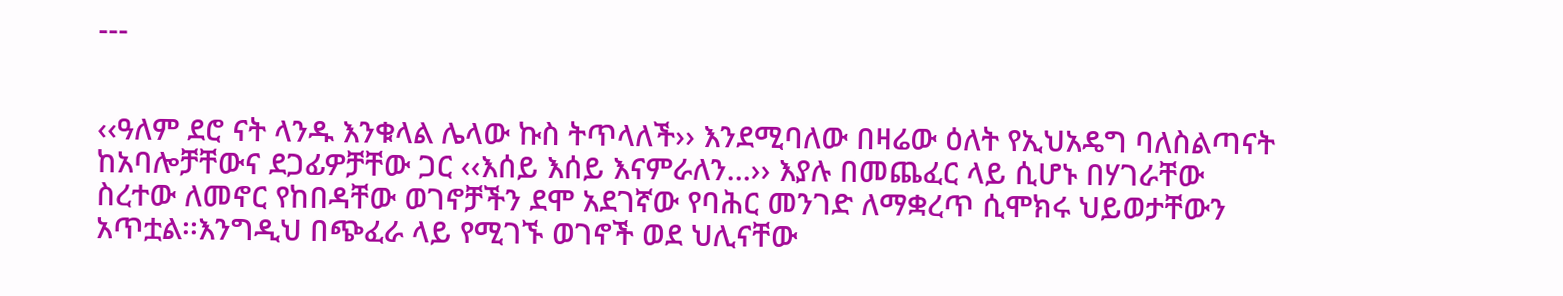---


‹‹ዓለም ደሮ ናት ላንዱ እንቁላል ሌላው ኩስ ትጥላለች›› እንደሚባለው በዛሬው ዕለት የኢህአዴግ ባለስልጣናት ከአባሎቻቸውና ደጋፊዎቻቸው ጋር ‹‹እሰይ እሰይ እናምራለን…›› እያሉ በመጨፈር ላይ ሲሆኑ በሃገራቸው ስረተው ለመኖር የከበዳቸው ወገኖቻችን ደሞ አደገኛው የባሕር መንገድ ለማቋረጥ ሲሞክሩ ህይወታቸውን አጥቷል፡፡እንግዲህ በጭፈራ ላይ የሚገኙ ወገኖች ወደ ህሊናቸው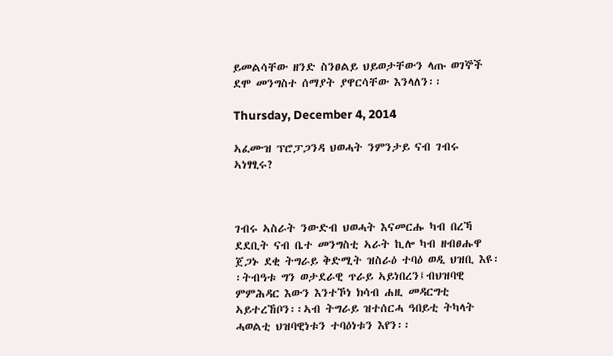ይመልሳቸው ዘንድ ስንፀልይ ህይወታቸውን ላጡ ወገኞች ደሞ መንግስተ ሰማያት ያዋርሳቸው እንላለን፡፡

Thursday, December 4, 2014

ኣፈሙዝ ፕሮፓጋንዳ ህወሓት ንምንታይ ናብ ገብሩ ኣነፃፂሩ?



ገብሩ ኣስራት ንውድብ ህወሓት እናመርሑ ካብ በረኻ ደደቢት ናብ ቤተ መንግስቲ ኣራት ኪሎ ካብ ዘብፀሑዋ ጀጋኑ ደቂ ትግራይ ቅድሚት ዝስራዕ ተባዕ ወዲ ህዝቢ እዩ፡፡ትብዓቱ ግን ወታደራዊ ጥራይ ኣይነበረን፤ብህዝባዊ ምምሕዳር እውን እንተኾነ ክሳብ ሐዚ መዳርግቲ ኣይተረኸቦን፡፡ኣብ ትግራይ ዝተሰርሓ ዓበይቲ ትካላት ሓወልቲ ህዝባዊነቱን ተባዕነቱን እየን፡፡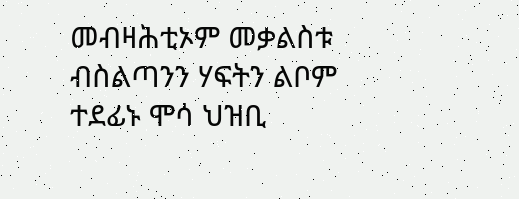መብዛሕቲኦም መቃልስቱ ብስልጣንን ሃፍትን ልቦም ተደፊኑ ሞሳ ህዝቢ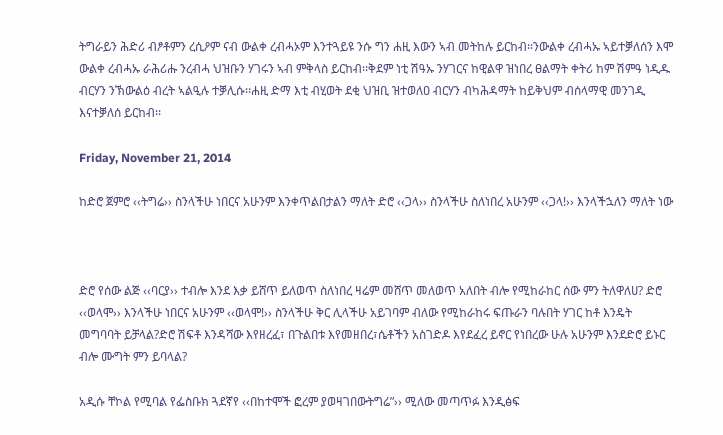ትግራይን ሕድሪ ብፆቶምን ረሲዖም ናብ ውልቀ ረብሓኦም እንተጓይዩ ንሱ ግን ሐዚ እውን ኣብ መትከሉ ይርከብ፡፡ንውልቀ ረብሓኡ ኣይተቓለሰን እሞ ውልቀ ረብሓኡ ራሕሪሑ ንረብሓ ህዝቡን ሃገሩን ኣብ ምቅላስ ይርከብ፡፡ቅደም ነቲ ሽዓኡ ንሃገርና ከዊልዋ ዝነበረ ፀልማት ቀትሪ ከም ሽምዓ ነዲዱ ብርሃን ንኽውልዕ ብረት ኣልዒሉ ተቓሊሱ፡፡ሐዚ ድማ እቲ ብሂወት ደቂ ህዝቢ ዝተወለዐ ብርሃን ብካሕዳማት ከይቅህም ብሰላማዊ መንገዲ እናተቓለሰ ይርከብ፡፡

Friday, November 21, 2014

ከድሮ ጀምሮ ‹‹ትግሬ›› ስንላችሁ ነበርና አሁንም እንቀጥልበታልን ማለት ድሮ ‹‹ጋላ›› ስንላችሁ ስለነበረ አሁንም ‹‹ጋላ!›› እንላችኋለን ማለት ነው



ድሮ የሰው ልጅ ‹‹ባርያ›› ተብሎ እንደ እቃ ይሸጥ ይለወጥ ስለነበረ ዛሬም መሸጥ መለወጥ አለበት ብሎ የሚከራከር ሰው ምን ትለዋለሀ? ድሮ ‹‹ወላሞ›› እንላችሁ ነበርና አሁንም ‹‹ወላሞ!›› ስንላችሁ ቅር ሊላችሁ አይገባም ብለው የሚከራከሩ ፍጡራን ባሉበት ሃገር ከቶ እንዴት መግባባት ይቻላል?ድሮ ሽፍቶ እንዳሻው እየዘረፈ፣ በጉልበቱ እየመዘበረ፣ሴቶችን አስገድዶ እየደፈረ ይኖር የነበረው ሁሉ አሁንም እንደድሮ ይኑር ብሎ ሙግት ምን ይባላል?

አዲሱ ቸኮል የሚባል የፌስቡክ ጓደኛየ ‹‹በከተሞች ፎረም ያወዛገበውትግሬ”›› ሚለው መጣጥፉ እንዲፅፍ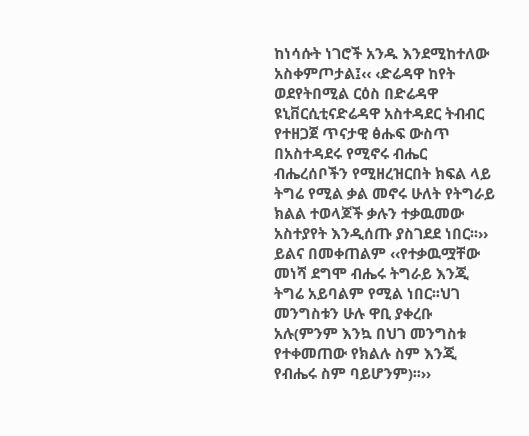ከነሳሱት ነገሮች አንዱ እንደሚከተለው አስቀምጦታል፤‹‹ ‹ድሬዳዋ ከየት ወደየትበሚል ርዕስ በድሬዳዋ ዩኒቨርሲቲናድሬዳዋ አስተዳደር ትብብር የተዘጋጀ ጥናታዊ ፅሑፍ ውስጥ በአስተዳደሩ የሚኖሩ ብሔር ብሔረሰቦችን የሚዘረዝርበት ክፍል ላይ ትግሬ የሚል ቃል መኖሩ ሁለት የትግራይ ክልል ተወላጆች ቃሉን ተቃዉመው አስተያየት እንዲሰጡ ያስገደደ ነበር፡፡›› ይልና በመቀጠልም ‹‹የተቃዉሟቸው መነሻ ደግሞ ብሔሩ ትግራይ እንጂ ትግሬ አይባልም የሚል ነበር፡፡ህገ መንግስቱን ሁሉ ዋቢ ያቀረቡ አሉ(ምንም እንኳ በህገ መንግስቱ የተቀመጠው የክልሉ ስም እንጂ የብሔሩ ስም ባይሆንም)፡፡››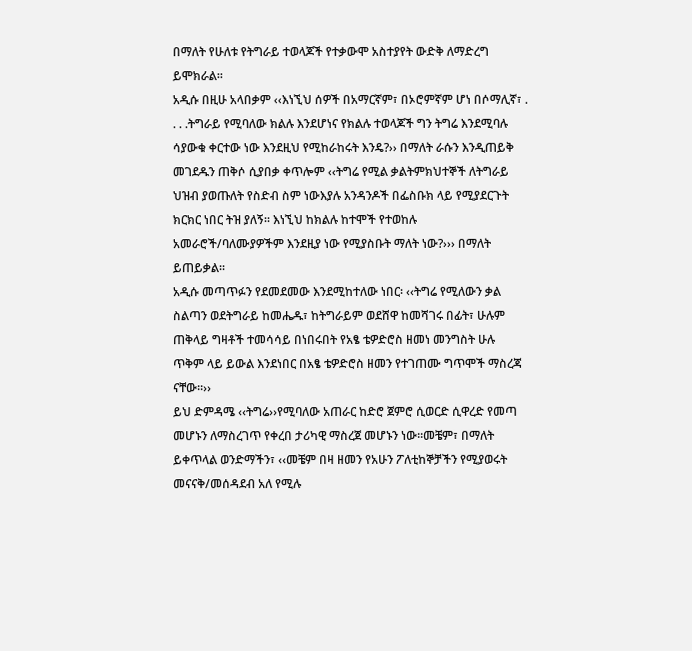በማለት የሁለቱ የትግራይ ተወላጆች የተቃውሞ አስተያየት ውድቅ ለማድረግ ይሞክራል፡፡
አዲሱ በዚሁ አላበቃም ‹‹እነኚህ ሰዎች በአማርኛም፣ በኦሮምኛም ሆነ በሶማሊኛ፣ . . . .ትግራይ የሚባለው ክልሉ እንደሆነና የክልሉ ተወላጆች ግን ትግሬ እንደሚባሉ ሳያውቁ ቀርተው ነው እንደዚህ የሚከራከሩት እንዴ?›› በማለት ራሱን እንዲጠይቅ መገደዱን ጠቅሶ ሲያበቃ ቀጥሎም ‹‹ትግሬ የሚል ቃልትምክህተኞች ለትግራይ ህዝብ ያወጡለት የስድብ ስም ነውእያሉ አንዳንዶች በፌስቡክ ላይ የሚያደርጉት ክርክር ነበር ትዝ ያለኝ፡፡ እነኚህ ከክልሉ ከተሞች የተወከሉ አመራሮች/ባለሙያዎችም እንደዚያ ነው የሚያስቡት ማለት ነው?››› በማለት ይጠይቃል፡፡
አዲሱ መጣጥፉን የደመደመው እንደሚከተለው ነበር፡ ‹‹ትግሬ የሚለውን ቃል ስልጣን ወደትግራይ ከመሔዱ፣ ከትግራይም ወደሸዋ ከመሻገሩ በፊት፣ ሁሉም ጠቅላይ ግዛቶች ተመሳሳይ በነበሩበት የአፄ ቴዎድሮስ ዘመነ መንግስት ሁሉ ጥቅም ላይ ይውል እንደነበር በአፄ ቴዎድሮስ ዘመን የተገጠሙ ግጥሞች ማስረጃ ናቸው፡፡››
ይህ ድምዳሜ ‹‹ትግሬ››የሚባለው አጠራር ከድሮ ጀምሮ ሲወርድ ሲዋረድ የመጣ መሆኑን ለማስረገጥ የቀረበ ታሪካዊ ማስረጀ መሆኑን ነው፡፡መቼም፣ በማለት ይቀጥላል ወንድማችን፣ ‹‹መቼም በዛ ዘመን የአሁን ፖለቲከኞቻችን የሚያወሩት መናናቅ/መሰዳደብ አለ የሚሉ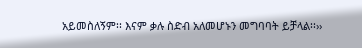አይመስለኝም፡፡ እናም ቃሉ ስድብ አለመሆኑን መግባባት ይቻላል፡፡››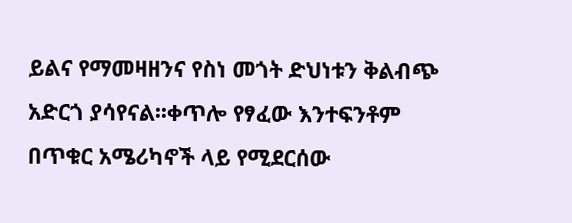ይልና የማመዛዘንና የስነ መጎት ድህነቱን ቅልብጭ አድርጎ ያሳየናል፡፡ቀጥሎ የፃፈው እንተፍንቶም በጥቁር አሜሪካኖች ላይ የሚደርሰው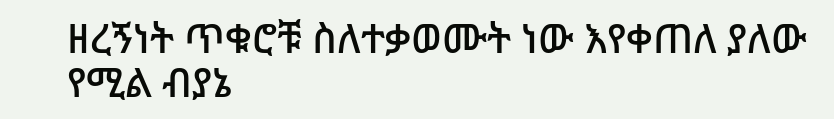ዘረኝነት ጥቁሮቹ ስለተቃወሙት ነው እየቀጠለ ያለው የሚል ብያኔ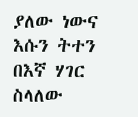ያለው ነውና እሱን ትተን በእኛ ሃገር ስላለው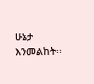ሁኔታ እንመልከት፡፡